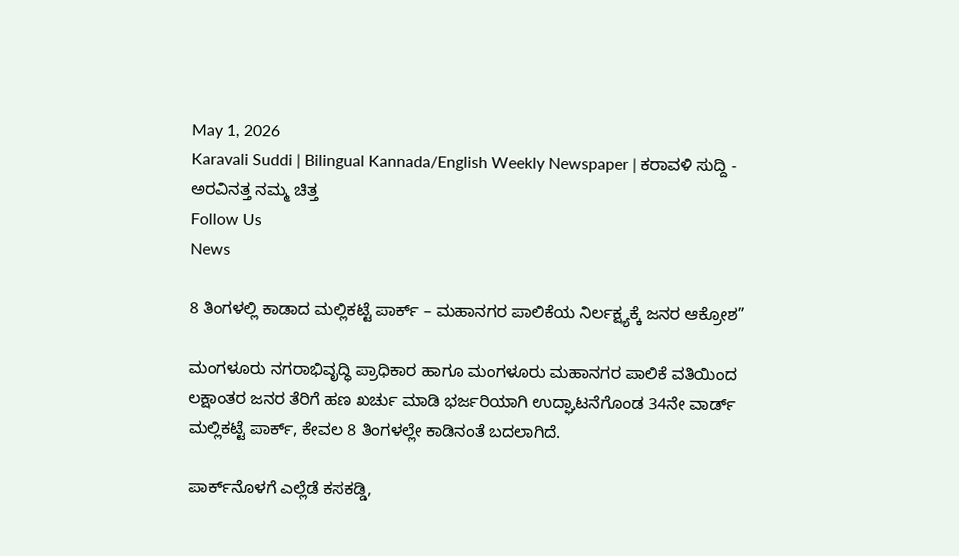May 1, 2026
Karavali Suddi | Bilingual Kannada/English Weekly Newspaper | ಕರಾವಳಿ ಸುದ್ದಿ - ಅರವಿನತ್ತ ನಮ್ಮ ಚಿತ್ತ
Follow Us
News

8 ತಿಂಗಳಲ್ಲಿ ಕಾಡಾದ ಮಲ್ಲಿಕಟ್ಟೆ ಪಾರ್ಕ್ – ಮಹಾನಗರ ಪಾಲಿಕೆಯ ನಿರ್ಲಕ್ಷ್ಯಕ್ಕೆ ಜನರ ಆಕ್ರೋಶ”

ಮಂಗಳೂರು ನಗರಾಭಿವೃದ್ಧಿ ಪ್ರಾಧಿಕಾರ ಹಾಗೂ ಮಂಗಳೂರು ಮಹಾನಗರ ಪಾಲಿಕೆ ವತಿಯಿಂದ ಲಕ್ಷಾಂತರ ಜನರ ತೆರಿಗೆ ಹಣ ಖರ್ಚು ಮಾಡಿ ಭರ್ಜರಿಯಾಗಿ ಉದ್ಘಾಟನೆಗೊಂಡ 34ನೇ ವಾರ್ಡ್ ಮಲ್ಲಿಕಟ್ಟೆ ಪಾರ್ಕ್, ಕೇವಲ 8 ತಿಂಗಳಲ್ಲೇ ಕಾಡಿನಂತೆ ಬದಲಾಗಿದೆ.

ಪಾರ್ಕ್‌ನೊಳಗೆ ಎಲ್ಲೆಡೆ ಕಸಕಡ್ಡಿ,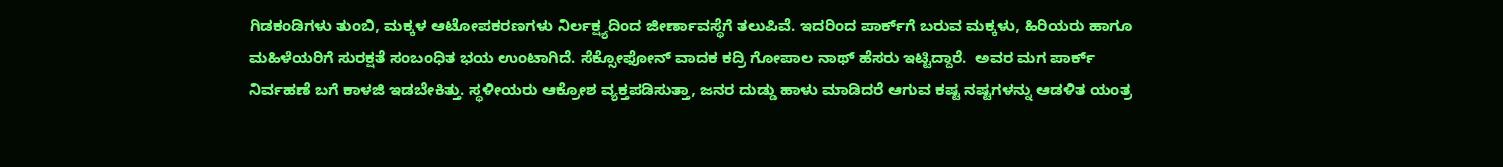ಗಿಡಕಂಡಿಗಳು ತುಂಬಿ, ಮಕ್ಕಳ ಆಟೋಪಕರಣಗಳು ನಿರ್ಲಕ್ಷ್ಯದಿಂದ ಜೀರ್ಣಾವಸ್ಥೆಗೆ ತಲುಪಿವೆ. ಇದರಿಂದ ಪಾರ್ಕ್‌ಗೆ ಬರುವ ಮಕ್ಕಳು, ಹಿರಿಯರು ಹಾಗೂ ಮಹಿಳೆಯರಿಗೆ ಸುರಕ್ಷತೆ ಸಂಬಂಧಿತ ಭಯ ಉಂಟಾಗಿದೆ. ಸೆಕ್ಸೋಫೋನ್ ವಾದಕ ಕದ್ರಿ ಗೋಪಾಲ ನಾಥ್ ಹೆಸರು ಇಟ್ಟಿದ್ದಾರೆ.  ಅವರ ಮಗ ಪಾರ್ಕ್ ನಿರ್ವಹಣೆ ಬಗೆ ಕಾಳಜಿ ಇಡಬೇಕಿತ್ತು. ಸ್ಥಳೀಯರು ಆಕ್ರೋಶ ವ್ಯಕ್ತಪಡಿಸುತ್ತಾ, ಜನರ ದುಡ್ಡು ಹಾಳು ಮಾಡಿದರೆ ಆಗುವ ಕಷ್ಟ ನಷ್ಟಗಳನ್ನು ಆಡಳಿತ ಯಂತ್ರ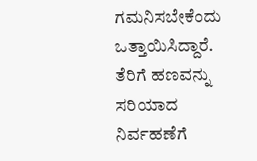ಗಮನಿಸಬೇಕೆಂದು ಒತ್ತಾಯಿಸಿದ್ದಾರೆ. ತೆರಿಗೆ ಹಣವನ್ನು ಸರಿಯಾದ ನಿರ್ವಹಣೆಗೆ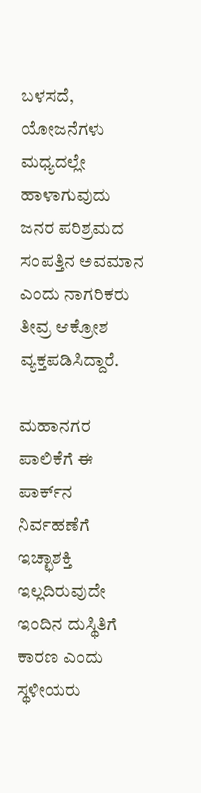ಬಳಸದೆ, ಯೋಜನೆಗಳು ಮಧ್ಯದಲ್ಲೇ ಹಾಳಾಗುವುದು ಜನರ ಪರಿಶ್ರಮದ ಸಂಪತ್ತಿನ ಅವಮಾನ ಎಂದು ನಾಗರಿಕರು ತೀವ್ರ ಆಕ್ರೋಶ ವ್ಯಕ್ತಪಡಿಸಿದ್ದಾರೆ.

ಮಹಾನಗರ ಪಾಲಿಕೆಗೆ ಈ ಪಾರ್ಕ್‌ನ ನಿರ್ವಹಣೆಗೆ ಇಚ್ಛಾಶಕ್ತಿ ಇಲ್ಲದಿರುವುದೇ ಇಂದಿನ ದುಸ್ಥಿತಿಗೆ ಕಾರಣ ಎಂದು ಸ್ಥಳೀಯರು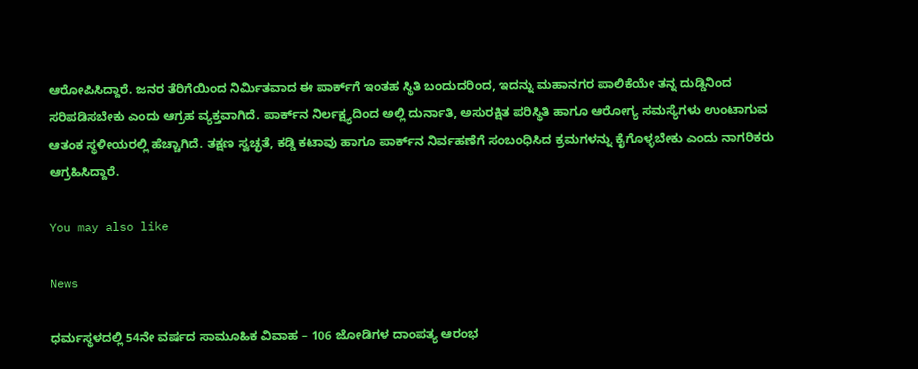ಆರೋಪಿಸಿದ್ದಾರೆ. ಜನರ ತೆರಿಗೆಯಿಂದ ನಿರ್ಮಿತವಾದ ಈ ಪಾರ್ಕ್‌ಗೆ ಇಂತಹ ಸ್ಥಿತಿ ಬಂದುದರಿಂದ, ಇದನ್ನು ಮಹಾನಗರ ಪಾಲಿಕೆಯೇ ತನ್ನ ದುಡ್ಡಿನಿಂದ ಸರಿಪಡಿಸಬೇಕು ಎಂದು ಆಗ್ರಹ ವ್ಯಕ್ತವಾಗಿದೆ. ಪಾರ್ಕ್‌ನ ನಿರ್ಲಕ್ಷ್ಯದಿಂದ ಅಲ್ಲಿ ದುರ್ನಾತಿ, ಅಸುರಕ್ಷಿತ ಪರಿಸ್ಥಿತಿ ಹಾಗೂ ಆರೋಗ್ಯ ಸಮಸ್ಯೆಗಳು ಉಂಟಾಗುವ ಆತಂಕ ಸ್ಥಳೀಯರಲ್ಲಿ ಹೆಚ್ಚಾಗಿದೆ. ತಕ್ಷಣ ಸ್ವಚ್ಛತೆ, ಕಡ್ಡಿ ಕಟಾವು ಹಾಗೂ ಪಾರ್ಕ್‌ನ ನಿರ್ವಹಣೆಗೆ ಸಂಬಂಧಿಸಿದ ಕ್ರಮಗಳನ್ನು ಕೈಗೊಳ್ಳಬೇಕು ಎಂದು ನಾಗರಿಕರು ಆಗ್ರಹಿಸಿದ್ದಾರೆ.

You may also like

News

ಧರ್ಮಸ್ಥಳದಲ್ಲಿ 54ನೇ ವರ್ಷದ ಸಾಮೂಹಿಕ ವಿವಾಹ – 106 ಜೋಡಿಗಳ ದಾಂಪತ್ಯ ಆರಂಭ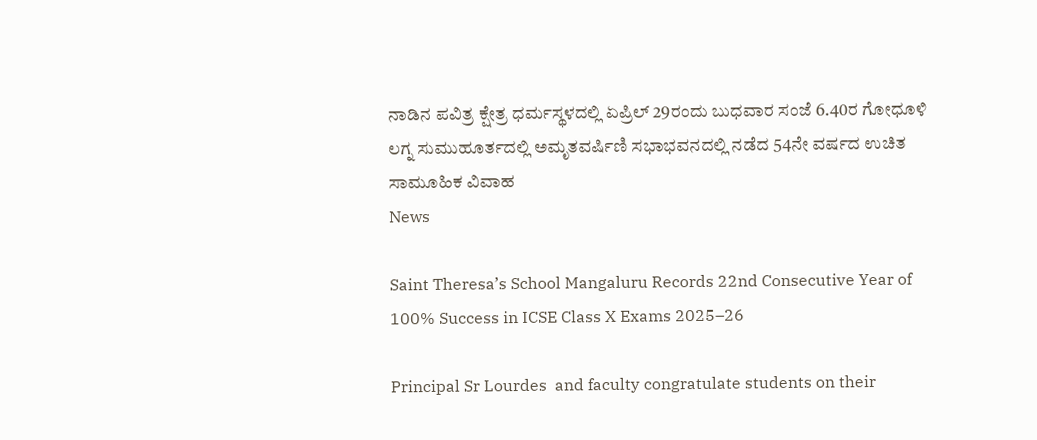ನಾಡಿನ ಪವಿತ್ರ ಕ್ಷೇತ್ರ ಧರ್ಮಸ್ಥಳದಲ್ಲಿ ಏಪ್ರಿಲ್ 29ರಂದು ಬುಧವಾರ ಸಂಜೆ 6.40ರ ಗೋಧೂಳಿ ಲಗ್ನ ಸುಮುಹೂರ್ತದಲ್ಲಿ ಅಮೃತವರ್ಷಿಣಿ ಸಭಾಭವನದಲ್ಲಿ ನಡೆದ 54ನೇ ವರ್ಷದ ಉಚಿತ ಸಾಮೂಹಿಕ ವಿವಾಹ
News

Saint Theresa’s School Mangaluru Records 22nd Consecutive Year of 100% Success in ICSE Class X Exams 2025–26

Principal Sr Lourdes  and faculty congratulate students on their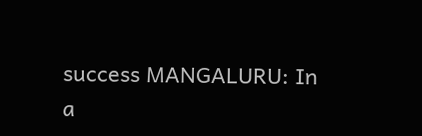success MANGALURU: In a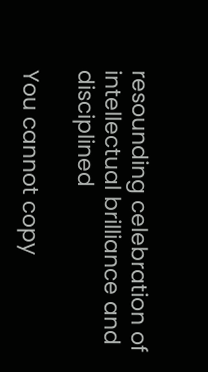resounding celebration of intellectual brilliance and disciplined

You cannot copy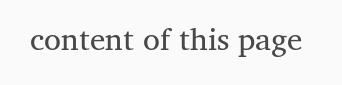content of this page